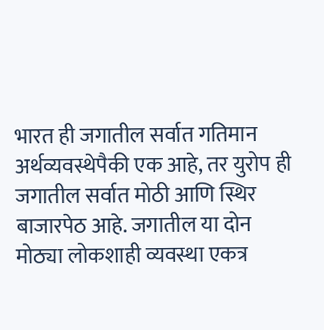भारत ही जगातील सर्वात गतिमान अर्थव्यवस्थेपैकी एक आहे, तर युरोप ही जगातील सर्वात मोठी आणि स्थिर बाजारपेठ आहे. जगातील या दोन मोठ्या लोकशाही व्यवस्था एकत्र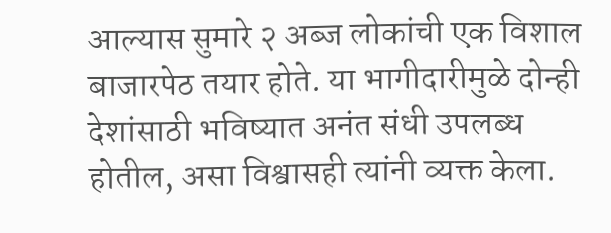आल्यास सुमारे २ अब्ज लोकांची एक विशाल बाजारपेठ तयार होते. या भागीदारीमुळे दोन्ही देशांसाठी भविष्यात अनंत संधी उपलब्ध होतील, असा विश्वासही त्यांनी व्यक्त केला.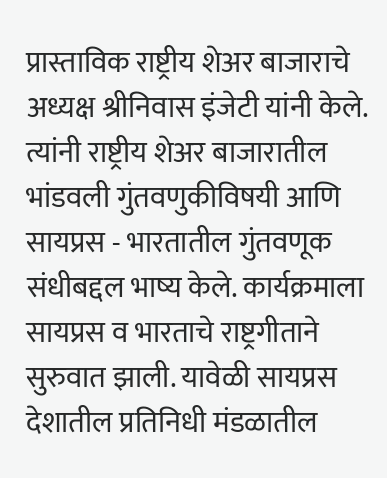प्रास्ताविक राष्ट्रीय शेअर बाजाराचे अध्यक्ष श्रीनिवास इंजेटी यांनी केले. त्यांनी राष्ट्रीय शेअर बाजारातील भांडवली गुंतवणुकीविषयी आणि सायप्रस - भारतातील गुंतवणूक संधीबद्दल भाष्य केले. कार्यक्रमाला सायप्रस व भारताचे राष्ट्रगीताने सुरुवात झाली. यावेळी सायप्रस देशातील प्रतिनिधी मंडळातील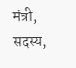मंत्री, सदस्य,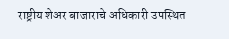राष्ट्रीय शेअर बाजाराचे अधिकारी उपस्थित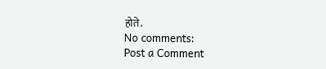होते.
No comments:
Post a Comment